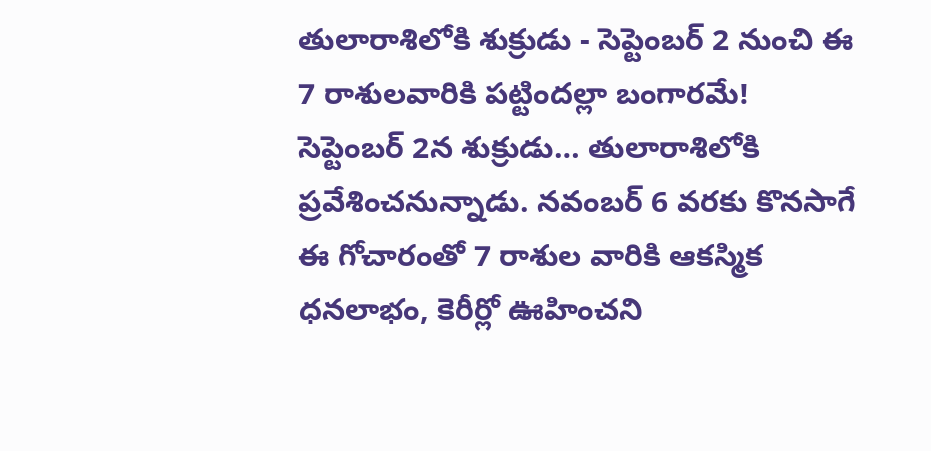తులారాశిలోకి శుక్రుడు - సెప్టెంబర్ 2 నుంచి ఈ 7 రాశులవారికి పట్టిందల్లా బంగారమే!
సెప్టెంబర్ 2న శుక్రుడు… తులారాశిలోకి ప్రవేశించనున్నాడు. నవంబర్ 6 వరకు కొనసాగే ఈ గోచారంతో 7 రాశుల వారికి ఆకస్మిక ధనలాభం, కెరీర్లో ఊహించని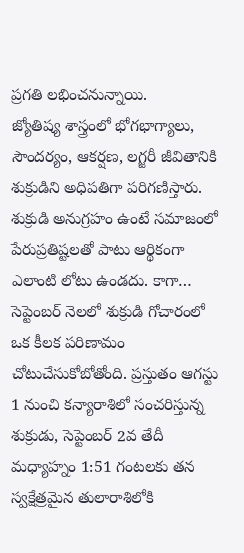ప్రగతి లభించనున్నాయి.
జ్యోతిష్య శాస్త్రంలో భోగభాగ్యాలు, సౌందర్యం, ఆకర్షణ, లగ్జరీ జీవితానికి శుక్రుడిని అధిపతిగా పరిగణిస్తారు. శుక్రుడి అనుగ్రహం ఉంటే సమాజంలో పేరుప్రతిష్టలతో పాటు ఆర్థికంగా ఎలాంటి లోటు ఉండదు. కాగా… సెప్టెంబర్ నెలలో శుక్రుడి గోచారంలో ఒక కీలక పరిణామం చోటుచేసుకోబోతోంది. ప్రస్తుతం ఆగస్టు 1 నుంచి కన్యారాశిలో సంచరిస్తున్న శుక్రుడు, సెప్టెంబర్ 2వ తేదీ మధ్యాహ్నం 1:51 గంటలకు తన స్వక్షేత్రమైన తులారాశిలోకి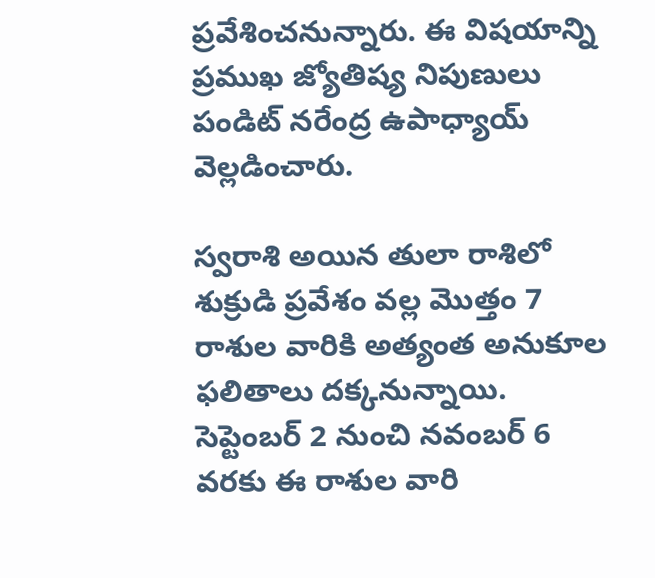ప్రవేశించనున్నారు. ఈ విషయాన్ని ప్రముఖ జ్యోతిష్య నిపుణులు పండిట్ నరేంద్ర ఉపాధ్యాయ్ వెల్లడించారు.

స్వరాశి అయిన తులా రాశిలో శుక్రుడి ప్రవేశం వల్ల మొత్తం 7 రాశుల వారికి అత్యంత అనుకూల ఫలితాలు దక్కనున్నాయి. సెప్టెంబర్ 2 నుంచి నవంబర్ 6 వరకు ఈ రాశుల వారి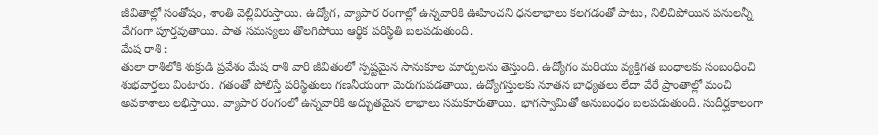జీవితాల్లో సంతోషం, శాంతి వెల్లివిరుస్తాయి. ఉద్యోగ, వ్యాపార రంగాల్లో ఉన్నవారికి ఊహించని ధనలాభాలు కలగడంతో పాటు, నిలిచిపోయిన పనులన్నీ వేగంగా పూర్తవుతాయి. పాత సమస్యలు తొలగిపోయి ఆర్థిక పరిస్థితి బలపడుతుంది.
మేష రాశి :
తులా రాశిలోకి శుక్రుడి ప్రవేశం మేష రాశి వారి జీవితంలో స్పష్టమైన సానుకూల మార్పులను తెస్తుంది. ఉద్యోగం మరియు వ్యక్తిగత బంధాలకు సంబంధించి శుభవార్తలు వింటారు. గతంతో పోలిస్తే పరిస్థితులు గణనీయంగా మెరుగుపడతాయి. ఉద్యోగస్తులకు నూతన బాధ్యతలు లేదా వేరే ప్రాంతాల్లో మంచి అవకాశాలు లభిస్తాయి. వ్యాపార రంగంలో ఉన్నవారికి అద్భుతమైన లాభాలు సమకూరుతాయి. భాగస్వామితో అనుబంధం బలపడుతుంది. సుదీర్ఘకాలంగా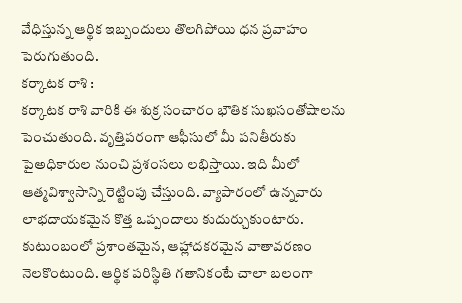వేధిస్తున్న ఆర్థిక ఇబ్బందులు తొలగిపోయి ధన ప్రవాహం పెరుగుతుంది.
కర్కాటక రాశి :
కర్కాటక రాశి వారికి ఈ శుక్ర సంచారం భౌతిక సుఖసంతోషాలను పెంచుతుంది. వృత్తిపరంగా ఆఫీసులో మీ పనితీరుకు పైఅధికారుల నుంచి ప్రశంసలు లభిస్తాయి. ఇది మీలో ఆత్మవిశ్వాసాన్ని రెట్టింపు చేస్తుంది. వ్యాపారంలో ఉన్నవారు లాభదాయకమైన కొత్త ఒప్పందాలు కుదుర్చుకుంటారు. కుటుంబంలో ప్రశాంతమైన, ఆహ్లాదకరమైన వాతావరణం నెలకొంటుంది. ఆర్థిక పరిస్థితి గతానికంటే చాలా బలంగా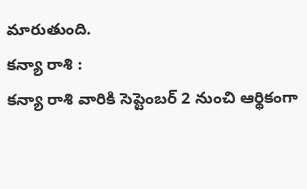మారుతుంది.
కన్యా రాశి :
కన్యా రాశి వారికి సెప్టెంబర్ 2 నుంచి ఆర్థికంగా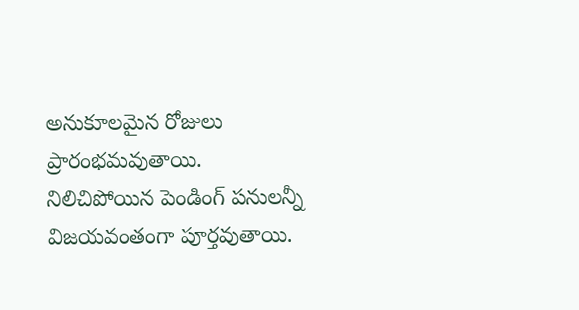అనుకూలమైన రోజులు ప్రారంభమవుతాయి. నిలిచిపోయిన పెండింగ్ పనులన్నీ విజయవంతంగా పూర్తవుతాయి.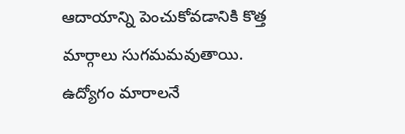ఆదాయాన్ని పెంచుకోవడానికి కొత్త మార్గాలు సుగమమవుతాయి. ఉద్యోగం మారాలనే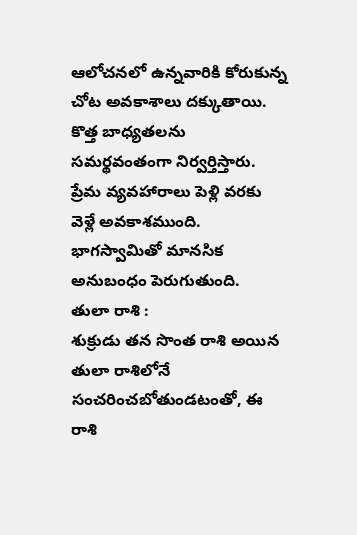ఆలోచనలో ఉన్నవారికి కోరుకున్న చోట అవకాశాలు దక్కుతాయి. కొత్త బాధ్యతలను సమర్థవంతంగా నిర్వర్తిస్తారు. ప్రేమ వ్యవహారాలు పెళ్లి వరకు వెళ్లే అవకాశముంది. భాగస్వామితో మానసిక అనుబంధం పెరుగుతుంది.
తులా రాశి :
శుక్రుడు తన సొంత రాశి అయిన తులా రాశిలోనే సంచరించబోతుండటంతో, ఈ రాశి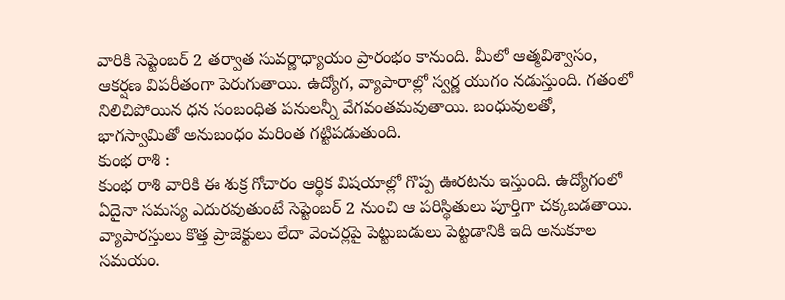వారికి సెప్టెంబర్ 2 తర్వాత సువర్ణాధ్యాయం ప్రారంభం కానుంది. మీలో ఆత్మవిశ్వాసం, ఆకర్షణ విపరీతంగా పెరుగుతాయి. ఉద్యోగ, వ్యాపారాల్లో స్వర్ణ యుగం నడుస్తుంది. గతంలో నిలిచిపోయిన ధన సంబంధిత పనులన్నీ వేగవంతమవుతాయి. బంధువులతో, భాగస్వామితో అనుబంధం మరింత గట్టిపడుతుంది.
కుంభ రాశి :
కుంభ రాశి వారికి ఈ శుక్ర గోచారం ఆర్థిక విషయాల్లో గొప్ప ఊరటను ఇస్తుంది. ఉద్యోగంలో ఏదైనా సమస్య ఎదురవుతుంటే సెప్టెంబర్ 2 నుంచి ఆ పరిస్థితులు పూర్తిగా చక్కబడతాయి. వ్యాపారస్తులు కొత్త ప్రాజెక్టులు లేదా వెంచర్లపై పెట్టుబడులు పెట్టడానికి ఇది అనుకూల సమయం.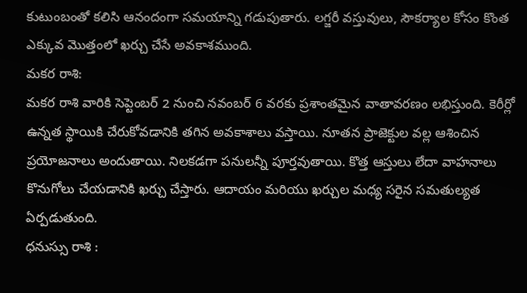కుటుంబంతో కలిసి ఆనందంగా సమయాన్ని గడుపుతారు. లగ్జరీ వస్తువులు, సౌకర్యాల కోసం కొంత ఎక్కువ మొత్తంలో ఖర్చు చేసే అవకాశముంది.
మకర రాశి:
మకర రాశి వారికి సెప్టెంబర్ 2 నుంచి నవంబర్ 6 వరకు ప్రశాంతమైన వాతావరణం లభిస్తుంది. కెరీర్లో ఉన్నత స్థాయికి చేరుకోవడానికి తగిన అవకాశాలు వస్తాయి. నూతన ప్రాజెక్టుల వల్ల ఆశించిన ప్రయోజనాలు అందుతాయి. నిలకడగా పనులన్నీ పూర్తవుతాయి. కొత్త ఆస్తులు లేదా వాహనాలు కొనుగోలు చేయడానికి ఖర్చు చేస్తారు. ఆదాయం మరియు ఖర్చుల మధ్య సరైన సమతుల్యత ఏర్పడుతుంది.
ధనుస్సు రాశి :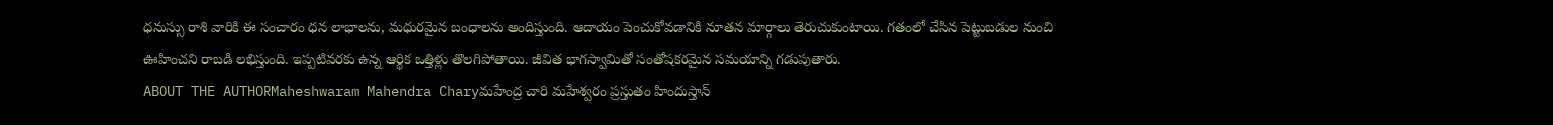ధనుస్సు రాశి వారికి ఈ సంచారం ధన లాభాలను, మధురమైన బంధాలను అందిస్తుంది. ఆదాయం పెంచుకోవడానికి నూతన మార్గాలు తెరుచుకుంటాయి. గతంలో చేసిన పెట్టుబడుల నుంచి ఊహించని రాబడి లభిస్తుంది. ఇప్పటివరకు ఉన్న ఆర్థిక ఒత్తిళ్లు తొలగిపోతాయి. జీవిత భాగస్వామితో సంతోషకరమైన సమయాన్ని గడుపుతారు.
ABOUT THE AUTHORMaheshwaram Mahendra Charyమహేంద్ర చారి మహేశ్వరం ప్రస్తుతం హిందుస్తాన్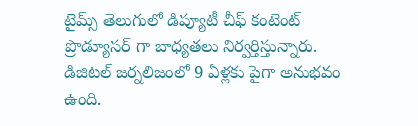టైమ్స్ తెలుగులో డిప్యూటీ చీఫ్ కంటెంట్ ప్రొడ్యూసర్ గా బాధ్యతలు నిర్వర్తిస్తున్నారు. డిజిటల్ జర్నలిజంలో 9 ఏళ్లకు పైగా అనుభవం ఉంది.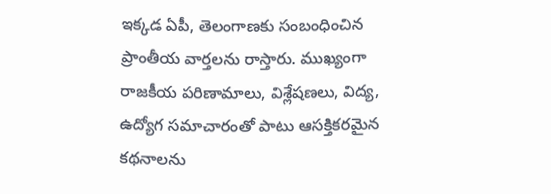ఇక్కడ ఏపీ, తెలంగాణకు సంబంధించిన ప్రాంతీయ వార్తలను రాస్తారు. ముఖ్యంగా రాజకీయ పరిణామాలు, విశ్లేషణలు, విద్య, ఉద్యోగ సమాచారంతో పాటు ఆసక్తికరమైన కథనాలను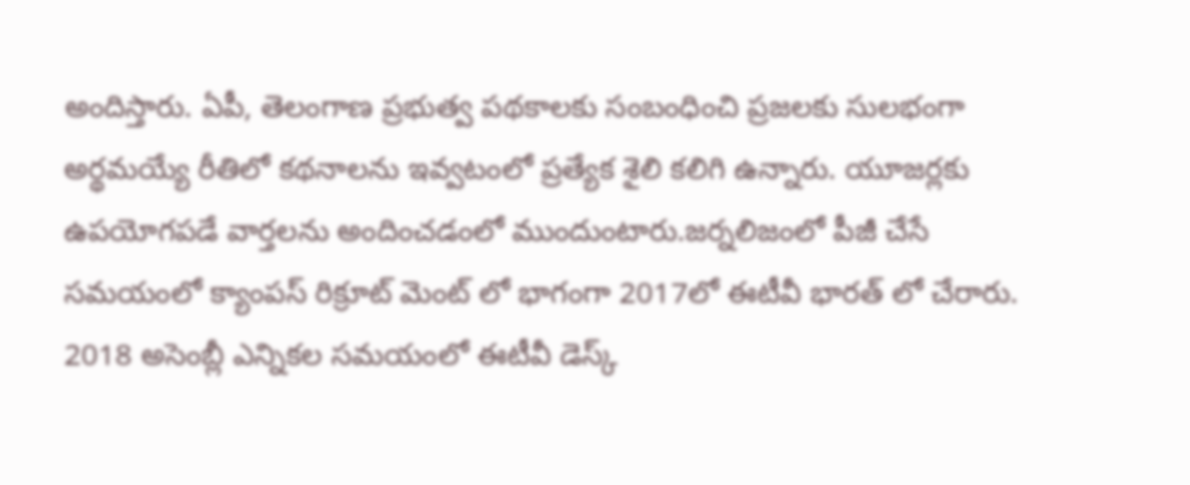అందిస్తారు. ఏపీ, తెలంగాణ ప్రభుత్వ పథకాలకు సంబంధించి ప్రజలకు సులభంగా అర్థమయ్యే రీతిలో కథనాలను ఇవ్వటంలో ప్రత్యేక శైలి కలిగి ఉన్నారు. యూజర్లకు ఉపయోగపడే వార్తలను అందించడంలో ముందుంటారు.జర్నలిజంలో పీజీ చేసే సమయంలో క్యాంపస్ రిక్రూట్ మెంట్ లో భాగంగా 2017లో ఈటీవీ భారత్ లో చేరారు. 2018 అసెంబ్లీ ఎన్నికల సమయంలో ఈటీవీ డెస్క్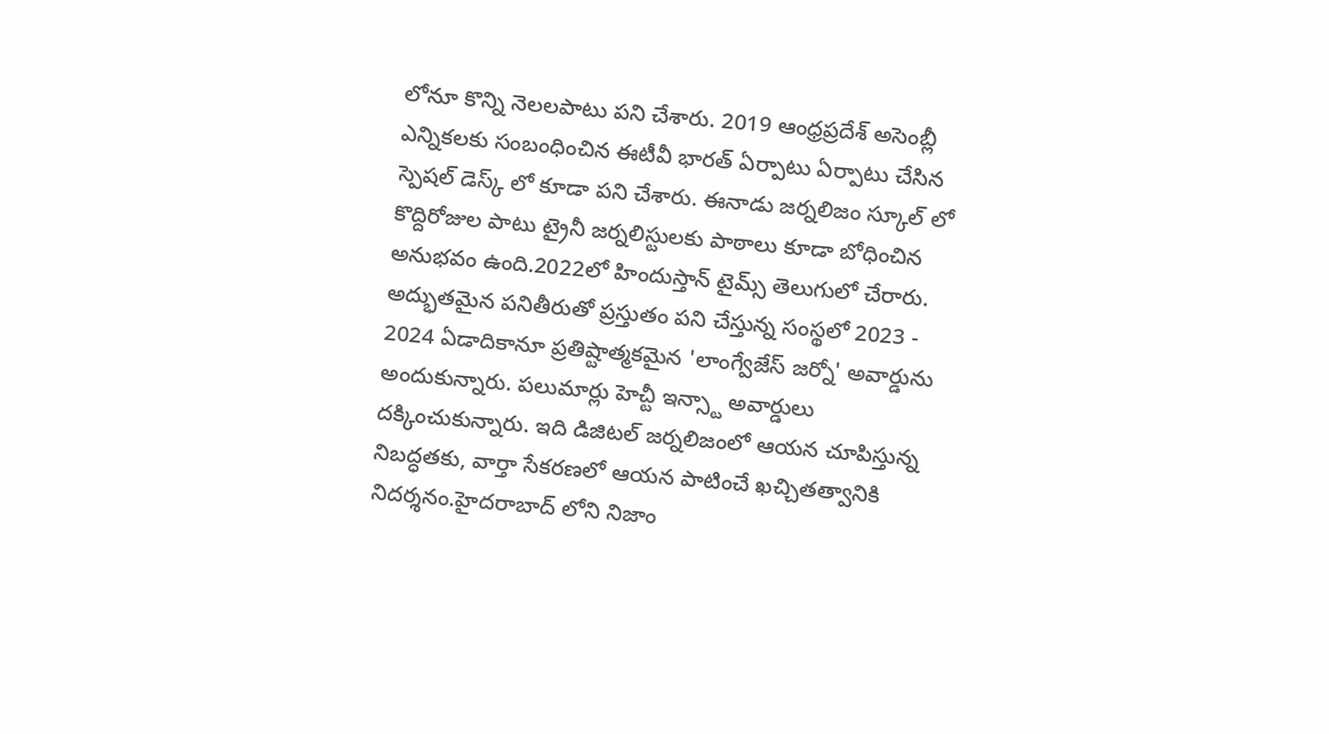లోనూ కొన్ని నెలలపాటు పని చేశారు. 2019 ఆంధ్రప్రదేశ్ అసెంబ్లీ ఎన్నికలకు సంబంధించిన ఈటీవీ భారత్ ఏర్పాటు ఏర్పాటు చేసిన స్పెషల్ డెస్క్ లో కూడా పని చేశారు. ఈనాడు జర్నలిజం స్కూల్ లో కొద్దిరోజుల పాటు ట్రైనీ జర్నలిస్టులకు పాఠాలు కూడా బోధించిన అనుభవం ఉంది.2022లో హిందుస్తాన్ టైమ్స్ తెలుగులో చేరారు. అద్భుతమైన పనితీరుతో ప్రస్తుతం పని చేస్తున్న సంస్థలో 2023 - 2024 ఏడాదికానూ ప్రతిష్టాత్మకమైన 'లాంగ్వేజేస్ జర్నో' అవార్డును అందుకున్నారు. పలుమార్లు హెచ్టీ ఇన్స్టా అవార్డులు దక్కించుకున్నారు. ఇది డిజిటల్ జర్నలిజంలో ఆయన చూపిస్తున్న నిబద్ధతకు, వార్తా సేకరణలో ఆయన పాటించే ఖచ్చితత్వానికి నిదర్శనం.హైదరాబాద్ లోని నిజాం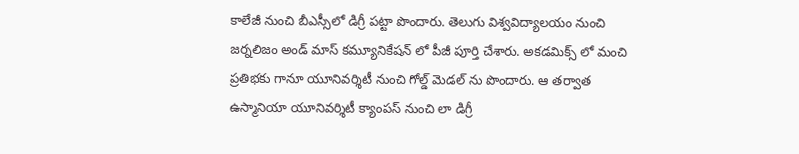కాలేజీ నుంచి బీఎస్సీలో డిగ్రీ పట్టా పొందారు. తెలుగు విశ్వవిద్యాలయం నుంచి జర్నలిజం అండ్ మాస్ కమ్యూనికేషన్ లో పీజీ పూర్తి చేశారు. అకడమిక్స్ లో మంచి ప్రతిభకు గానూ యూనివర్శిటీ నుంచి గోల్డ్ మెడల్ ను పొందారు. ఆ తర్వాత ఉస్మానియా యూనివర్శిటీ క్యాంపస్ నుంచి లా డిగ్రీ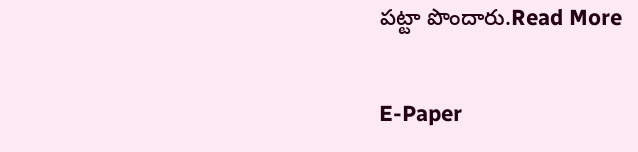పట్టా పొందారు.Read More

E-Paper